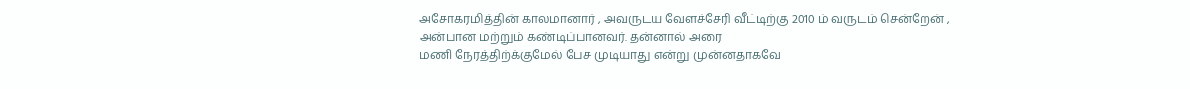அசோகரமித்தின் காலமானார் , அவருடய வேளச்சேரி வீட்டிற்கு 2010 ம் வருடம் சென்றேன் , அன்பான மற்றும் கண்டிப்பானவர். தன்னால் அரை
மணி நேரத்திற்க்குமேல் பேச முடியாது என்று முன்னதாகவே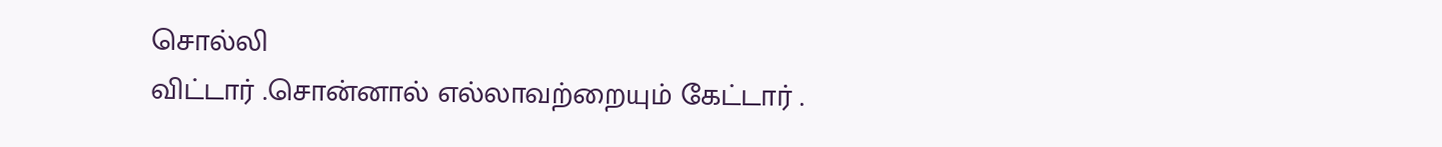சொல்லி
விட்டார் .சொன்னால் எல்லாவற்றையும் கேட்டார் .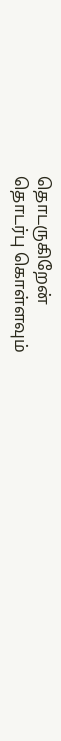தொடருகிறேன்
தொடர்பு கொள்ளவும்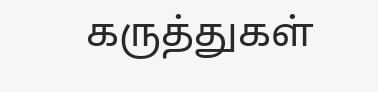கருத்துகள்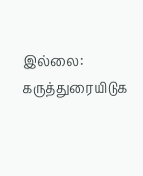இல்லை:
கருத்துரையிடுக